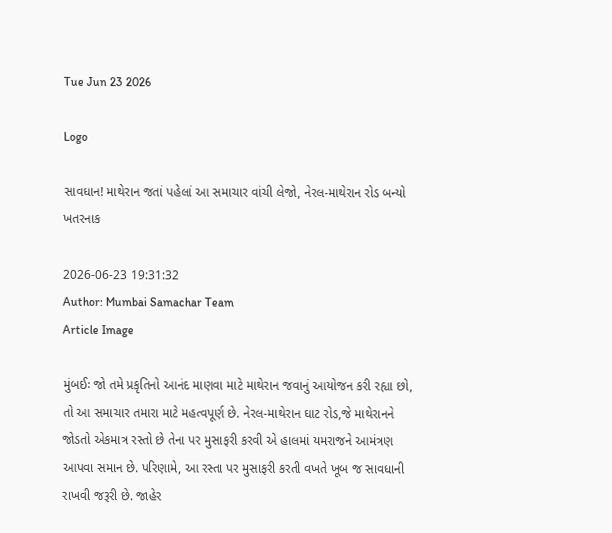Tue Jun 23 2026

Logo

સાવધાન! માથેરાન જતાં પહેલાં આ સમાચાર વાંચી લેજો, નેરલ-માથેરાન રોડ બન્યો ખતરનાક

2026-06-23 19:31:32
Author: Mumbai Samachar Team
Article Image

મુંબઈઃ જો તમે પ્રકૃતિનો આનંદ માણવા માટે માથેરાન જવાનું આયોજન કરી રહ્યા છો, તો આ સમાચાર તમારા માટે મહત્વપૂર્ણ છે. નેરલ-માથેરાન ઘાટ રોડ,જે માથેરાનને જોડતો એકમાત્ર રસ્તો છે તેના પર મુસાફરી કરવી એ હાલમાં યમરાજને આમંત્રણ આપવા સમાન છે. પરિણામે, આ રસ્તા પર મુસાફરી કરતી વખતે ખૂબ જ સાવધાની રાખવી જરૂરી છે. જાહેર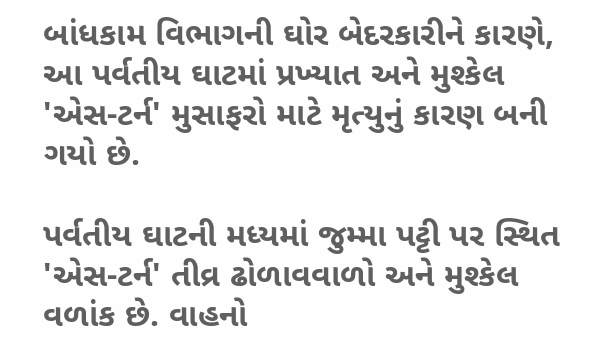બાંધકામ વિભાગની ઘોર બેદરકારીને કારણે, આ પર્વતીય ઘાટમાં પ્રખ્યાત અને મુશ્કેલ  'એસ-ટર્ન' મુસાફરો માટે મૃત્યુનું કારણ બની ગયો છે.

પર્વતીય ઘાટની મધ્યમાં જુમ્મા પટ્ટી પર સ્થિત 'એસ-ટર્ન' તીવ્ર ઢોળાવવાળો અને મુશ્કેલ વળાંક છે. વાહનો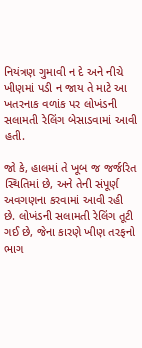નિયંત્રણ ગુમાવી ન દે અને નીચે ખીણમાં પડી ન જાય તે માટે આ ખતરનાક વળાંક પર લોખંડની સલામતી રેલિંગ બેસાડવામાં આવી હતી.

જો કે, હાલમાં તે ખૂબ જ જર્જરિત સ્થિતિમાં છે, અને તેની સંપૂર્ણ અવગણના કરવામાં આવી રહી છે. લોખંડની સલામતી રેલિંગ તૂટી ગઈ છે, જેના કારણે ખીણ તરફનો ભાગ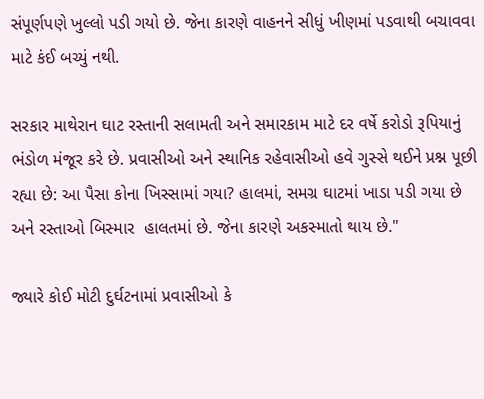સંપૂર્ણપણે ખુલ્લો પડી ગયો છે. જેના કારણે વાહનને સીધું ખીણમાં પડવાથી બચાવવા માટે કંઈ બચ્યું નથી.

સરકાર માથેરાન ઘાટ રસ્તાની સલામતી અને સમારકામ માટે દર વર્ષે કરોડો રૂપિયાનું ભંડોળ મંજૂર કરે છે. પ્રવાસીઓ અને સ્થાનિક રહેવાસીઓ હવે ગુસ્સે થઈને પ્રશ્ન પૂછી રહ્યા છે: આ પૈસા કોના ખિસ્સામાં ગયા? હાલમાં, સમગ્ર ઘાટમાં ખાડા પડી ગયા છે અને રસ્તાઓ બિસ્માર  હાલતમાં છે. જેના કારણે અકસ્માતો થાય છે."

જ્યારે કોઈ મોટી દુર્ઘટનામાં પ્રવાસીઓ કે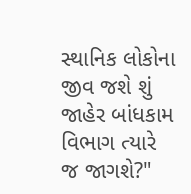સ્થાનિક લોકોના જીવ જશે શું જાહેર બાંધકામ વિભાગ ત્યારે જ જાગશે?"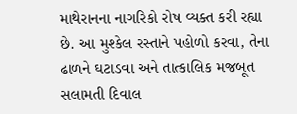માથેરાનના નાગરિકો રોષ વ્યક્ત કરી રહ્યા છે. આ મુશ્કેલ રસ્તાને પહોળો કરવા, તેના ઢાળને ઘટાડવા અને તાત્કાલિક મજબૂત સલામતી દિવાલ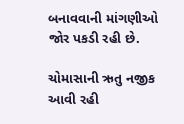બનાવવાની માંગણીઓ જોર પકડી રહી છે.

ચોમાસાની ઋતુ નજીક આવી રહી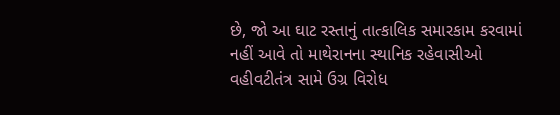છે, જો આ ઘાટ રસ્તાનું તાત્કાલિક સમારકામ કરવામાં નહીં આવે તો માથેરાનના સ્થાનિક રહેવાસીઓ વહીવટીતંત્ર સામે ઉગ્ર વિરોધ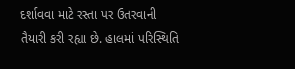દર્શાવવા માટે રસ્તા પર ઉતરવાની તૈયારી કરી રહ્યા છે. હાલમાં પરિસ્થિતિ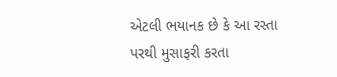એટલી ભયાનક છે કે આ રસ્તા પરથી મુસાફરી કરતા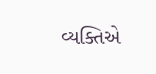વ્યક્તિએ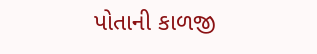પોતાની કાળજી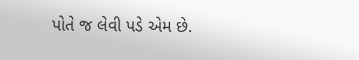પોતે જ લેવી પડે એમ છે.